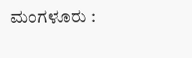ಮಂಗಳೂರು :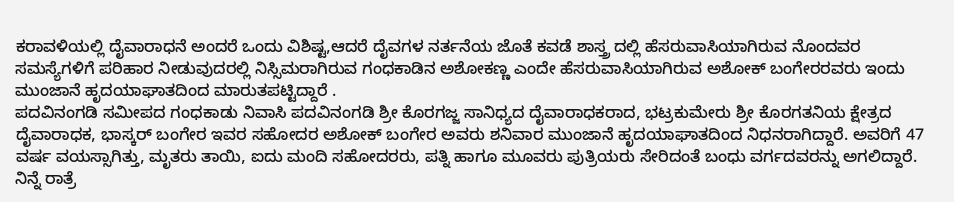ಕರಾವಳಿಯಲ್ಲಿ ದೈವಾರಾಧನೆ ಅಂದರೆ ಒಂದು ವಿಶಿಷ್ಟ,ಆದರೆ ದೈವಗಳ ನರ್ತನೆಯ ಜೊತೆ ಕವಡೆ ಶಾಸ್ತ್ರ ದಲ್ಲಿ ಹೆಸರುವಾಸಿಯಾಗಿರುವ ನೊಂದವರ ಸಮಸ್ಯೆಗಳಿಗೆ ಪರಿಹಾರ ನೀಡುವುದರಲ್ಲಿ ನಿಸ್ಸಿಮರಾಗಿರುವ ಗಂಧಕಾಡಿನ ಅಶೋಕಣ್ಣ ಎಂದೇ ಹೆಸರುವಾಸಿಯಾಗಿರುವ ಅಶೋಕ್ ಬಂಗೇರರವರು ಇಂದು ಮುಂಜಾನೆ ಹೃದಯಾಘಾತದಿಂದ ಮಾರುತಪಟ್ಟಿದ್ದಾರೆ .
ಪದವಿನಂಗಡಿ ಸಮೀಪದ ಗಂಧಕಾಡು ನಿವಾಸಿ ಪದವಿನಂಗಡಿ ಶ್ರೀ ಕೊರಗಜ್ಜ ಸಾನಿಧ್ಯದ ದೈವಾರಾಧಕರಾದ, ಭಟ್ರಕುಮೇರು ಶ್ರೀ ಕೊರಗತನಿಯ ಕ್ಷೇತ್ರದ ದೈವಾರಾಧಕ, ಭಾಸ್ಕರ್ ಬಂಗೇರ ಇವರ ಸಹೋದರ ಅಶೋಕ್ ಬಂಗೇರ ಅವರು ಶನಿವಾರ ಮುಂಜಾನೆ ಹೃದಯಾಘಾತದಿಂದ ನಿಧನರಾಗಿದ್ದಾರೆ. ಅವರಿಗೆ 47 ವರ್ಷ ವಯಸ್ಸಾಗಿತ್ತು, ಮೃತರು ತಾಯಿ, ಐದು ಮಂದಿ ಸಹೋದರರು, ಪತ್ನಿ ಹಾಗೂ ಮೂವರು ಪುತ್ರಿಯರು ಸೇರಿದಂತೆ ಬಂಧು ವರ್ಗದವರನ್ನು ಅಗಲಿದ್ದಾರೆ.
ನಿನ್ನೆ ರಾತ್ರೆ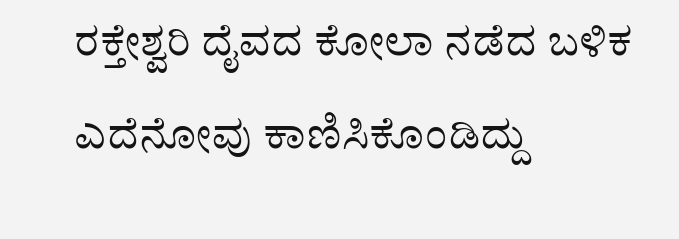ರಕ್ತೇಶ್ವರಿ ದೈವದ ಕೋಲಾ ನಡೆದ ಬಳಿಕ ಎದೆನೋವು ಕಾಣಿಸಿಕೊಂಡಿದ್ದು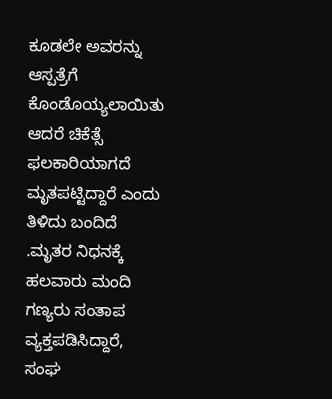ಕೂಡಲೇ ಅವರನ್ನು ಆಸ್ಪತ್ರೆಗೆ ಕೊಂಡೊಯ್ಯಲಾಯಿತು ಆದರೆ ಚಿಕೆತ್ಸೆ ಫಲಕಾರಿಯಾಗದೆ ಮೃತಪಟ್ಟಿದ್ದಾರೆ ಎಂದು ತಿಳಿದು ಬಂದಿದೆ .ಮೃತರ ನಿಧನಕ್ಕೆ ಹಲವಾರು ಮಂದಿ ಗಣ್ಯರು ಸಂತಾಪ ವ್ಯಕ್ತಪಡಿಸಿದ್ದಾರೆ, ಸಂಘ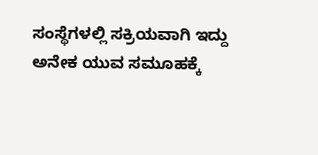ಸಂಸ್ಥೆಗಳಲ್ಲಿ ಸಕ್ರಿಯವಾಗಿ ಇದ್ದು ಅನೇಕ ಯುವ ಸಮೂಹಕ್ಕೆ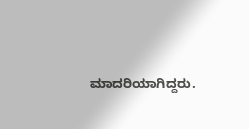ಮಾದರಿಯಾಗಿದ್ದರು.